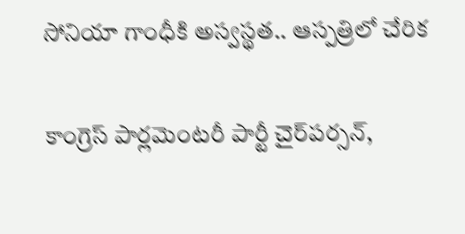సోనియా గాంధీకి అస్వస్థత.. ఆస్పత్రిలో చేరిక

కాంగ్రెస్ పార్లమెంటరీ పార్టీ చైర్‌పర్సన్,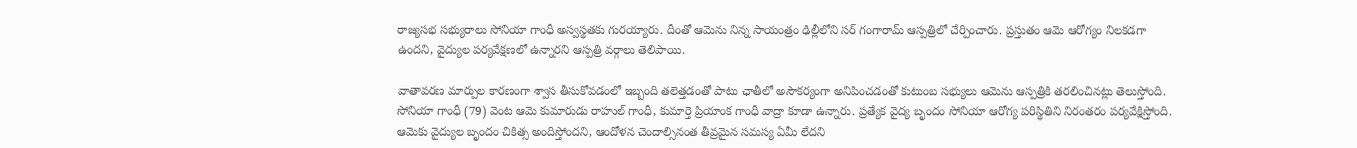రాజ్యసభ సభ్యురాలు సోనియా గాంధీ అస్వస్థతకు గురయ్యారు. దీంతో ఆమెను నిన్న సాయంత్రం ఢిల్లీలోని సర్ గంగారామ్ ఆస్పత్రిలో చేర్పించారు. ప్రస్తుతం ఆమె ఆరోగ్యం నిలకడగా ఉందని, వైద్యుల పర్యవేక్షణలో ఉన్నారని ఆస్పత్రి వర్గాలు తెలిపాయి.

వాతావరణ మార్పుల కారణంగా శ్వాస తీసుకోవడంలో ఇబ్బంది తలెత్తడంతో పాటు ఛాతీలో అసౌకర్యంగా అనిపించడంతో కుటుంబ సభ్యులు ఆమెను ఆస్పత్రికి తరలించినట్లు తెలుస్తోంది. సోనియా గాంధీ (79) వెంట ఆమె కుమారుడు రాహుల్ గాంధీ, కుమార్తె ప్రియాంక గాంధీ వాద్రా కూడా ఉన్నారు. ప్రత్యేక వైద్య బృందం సోనియా ఆరోగ్య పరిస్థితిని నిరంతరం పర్యవేక్షిస్తోంది. ఆమెకు వైద్యుల బృందం చికిత్స అందిస్తోందని, ఆందోళన చెందాల్సినంత తీవ్రమైన సమస్య ఏమీ లేదని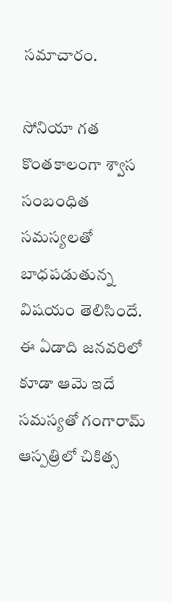సమాచారం.

సోనియా గత కొంతకాలంగా శ్వాస సంబంధిత సమస్యలతో బాధపడుతున్న విషయం తెలిసిందే. ఈ ఏడాది జనవరిలో కూడా ఆమె ఇదే సమస్యతో గంగారామ్ ఆస్పత్రిలో చికిత్స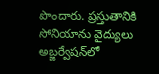పొందారు. ప్రస్తుతానికి సోనియాను వైద్యులు అబ్జర్వేషన్‌లో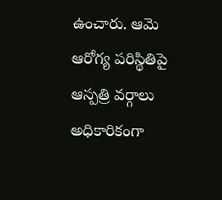ఉంచారు. ఆమె ఆరోగ్య పరిస్థితిపై ఆస్పత్రి వర్గాలు అధికారికంగా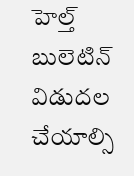హెల్త్ బులెటిన్ విడుదల చేయాల్సి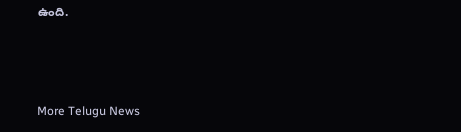ఉంది.



More Telugu News